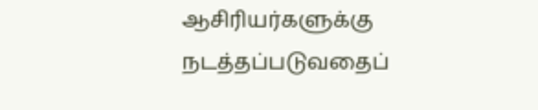ஆசிரியர்களுக்கு நடத்தப்படுவதைப்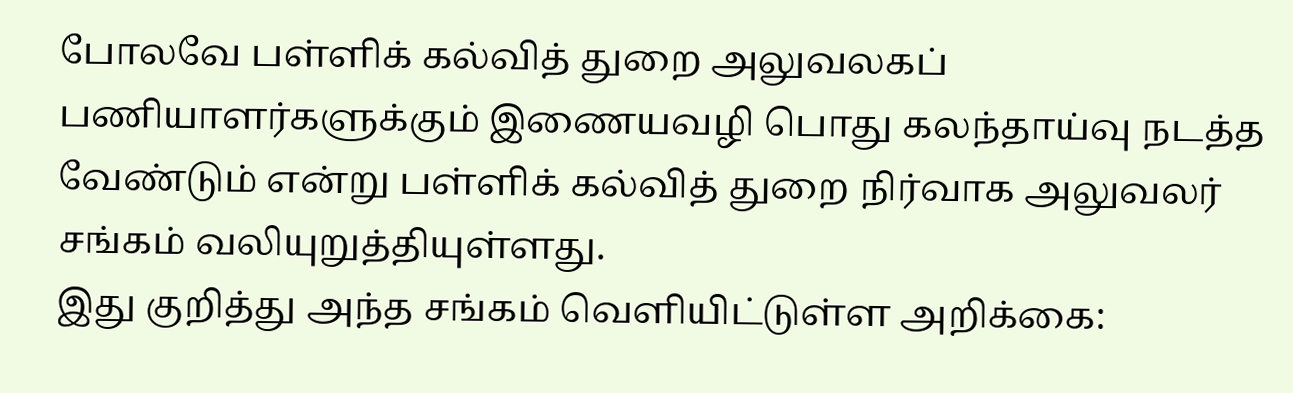போலவே பள்ளிக் கல்வித் துறை அலுவலகப் பணியாளர்களுக்கும் இணையவழி பொது கலந்தாய்வு நடத்த வேண்டும் என்று பள்ளிக் கல்வித் துறை நிர்வாக அலுவலர் சங்கம் வலியுறுத்தியுள்ளது.
இது குறித்து அந்த சங்கம் வெளியிட்டுள்ள அறிக்கை: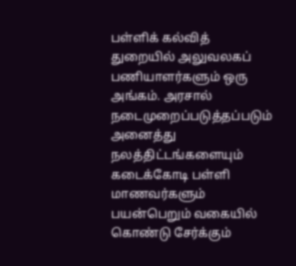பள்ளிக் கல்வித் துறையில் அலுவலகப் பணியாளர்களும் ஒரு அங்கம். அரசால் நடைமுறைப்படுத்தப்படும் அனைத்து நலத்திட்டங்களையும் கடைக்கோடி பள்ளி மாணவர்களும் பயன்பெறும் வகையில் கொண்டு சேர்க்கும்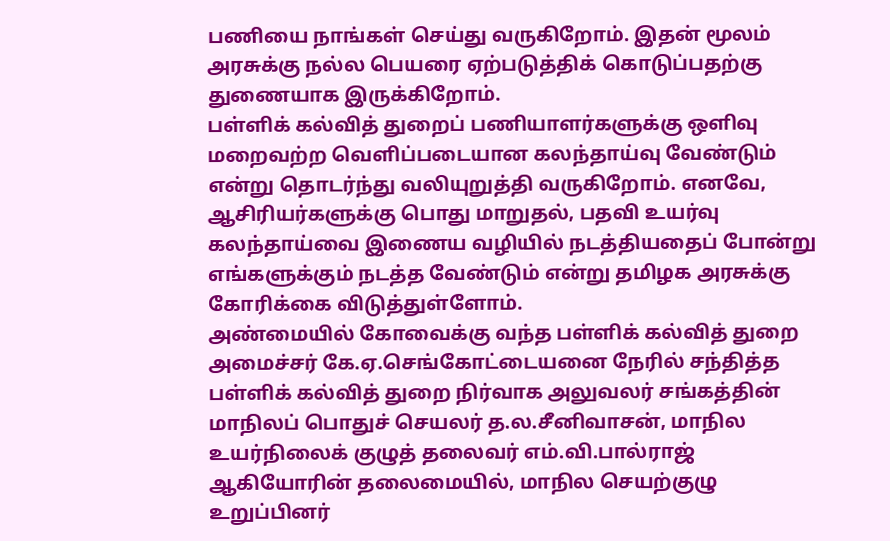பணியை நாங்கள் செய்து வருகிறோம். இதன் மூலம் அரசுக்கு நல்ல பெயரை ஏற்படுத்திக் கொடுப்பதற்கு துணையாக இருக்கிறோம்.
பள்ளிக் கல்வித் துறைப் பணியாளர்களுக்கு ஒளிவு மறைவற்ற வெளிப்படையான கலந்தாய்வு வேண்டும் என்று தொடர்ந்து வலியுறுத்தி வருகிறோம். எனவே, ஆசிரியர்களுக்கு பொது மாறுதல், பதவி உயர்வு கலந்தாய்வை இணைய வழியில் நடத்தியதைப் போன்று எங்களுக்கும் நடத்த வேண்டும் என்று தமிழக அரசுக்கு கோரிக்கை விடுத்துள்ளோம்.
அண்மையில் கோவைக்கு வந்த பள்ளிக் கல்வித் துறை அமைச்சர் கே.ஏ.செங்கோட்டையனை நேரில் சந்தித்த பள்ளிக் கல்வித் துறை நிர்வாக அலுவலர் சங்கத்தின் மாநிலப் பொதுச் செயலர் த.ல.சீனிவாசன், மாநில உயர்நிலைக் குழுத் தலைவர் எம்.வி.பால்ராஜ் ஆகியோரின் தலைமையில், மாநில செயற்குழு உறுப்பினர்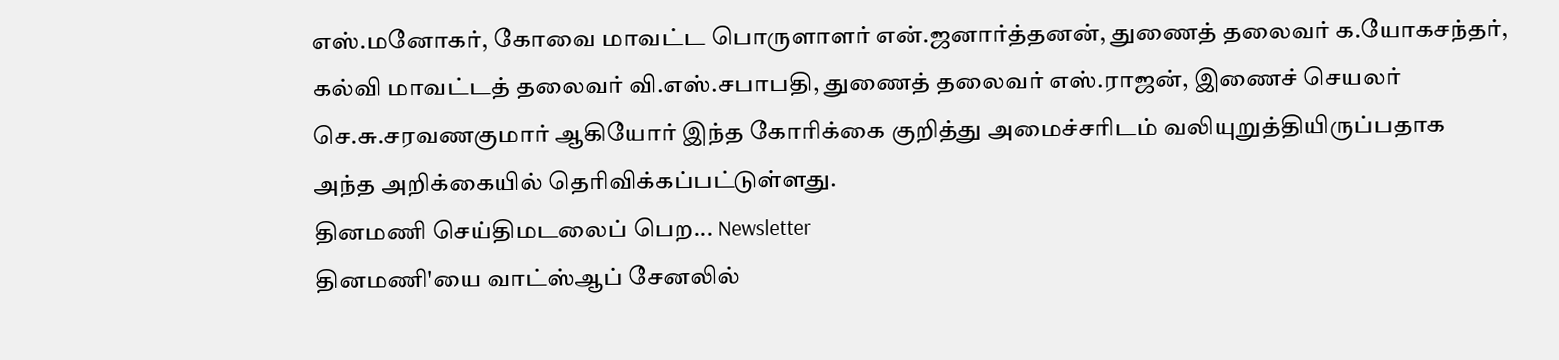எஸ்.மனோகர், கோவை மாவட்ட பொருளாளர் என்.ஜனார்த்தனன், துணைத் தலைவர் க.யோகசந்தர், கல்வி மாவட்டத் தலைவர் வி.எஸ்.சபாபதி, துணைத் தலைவர் எஸ்.ராஜன், இணைச் செயலர் செ.சு.சரவணகுமார் ஆகியோர் இந்த கோரிக்கை குறித்து அமைச்சரிடம் வலியுறுத்தியிருப்பதாக அந்த அறிக்கையில் தெரிவிக்கப்பட்டுள்ளது.
தினமணி செய்திமடலைப் பெற... Newsletter
தினமணி'யை வாட்ஸ்ஆப் சேனலில்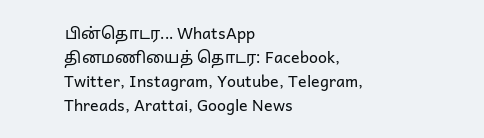பின்தொடர... WhatsApp
தினமணியைத் தொடர: Facebook, Twitter, Instagram, Youtube, Telegram, Threads, Arattai, Google News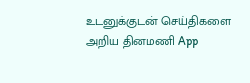உடனுக்குடன் செய்திகளை அறிய தினமணி App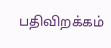பதிவிறக்கம்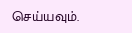செய்யவும்.